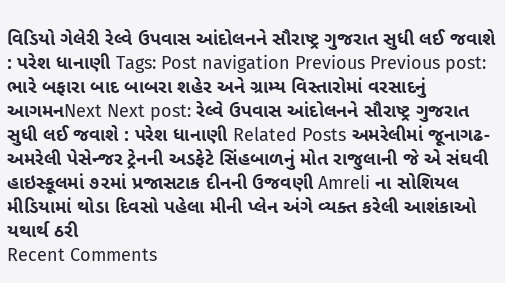વિડિયો ગેલેરી રેલ્વે ઉપવાસ આંદોલનને સૌરાષ્ટ્ર ગુજરાત સુધી લઈ જવાશે : પરેશ ધાનાણી Tags: Post navigation Previous Previous post: ભારે બફારા બાદ બાબરા શહેર અને ગ્રામ્ય વિસ્તારોમાં વરસાદનું આગમનNext Next post: રેલ્વે ઉપવાસ આંદોલનને સૌરાષ્ટ્ર ગુજરાત સુધી લઈ જવાશે : પરેશ ધાનાણી Related Posts અમરેલીમાં જૂનાગઢ-અમરેલી પેસેન્જર ટ્રેનની અડફેટે સિંહબાળનું મોત રાજુલાની જે એ સંઘવી હાઇસ્કૂલમાં ૭૨માં પ્રજાસટાક દીનની ઉજવણી Amreli ના સોશિયલ મીડિયામાં થોડા દિવસો પહેલા મીની પ્લેન અંગે વ્યક્ત કરેલી આશંકાઓ યથાર્થ ઠરી
Recent Comments